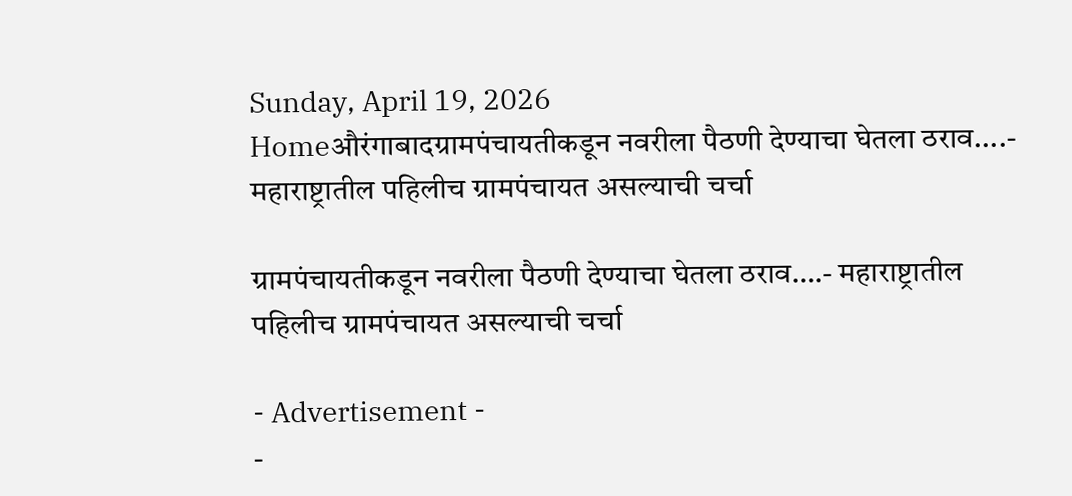Sunday, April 19, 2026
Homeऔरंगाबादग्रामपंचायतीकडून नवरीला पैठणी देण्याचा घेतला ठराव....- महाराष्ट्रातील पहिलीच ग्रामपंचायत असल्याची चर्चा

ग्रामपंचायतीकडून नवरीला पैठणी देण्याचा घेतला ठराव….- महाराष्ट्रातील पहिलीच ग्रामपंचायत असल्याची चर्चा

- Advertisement -
-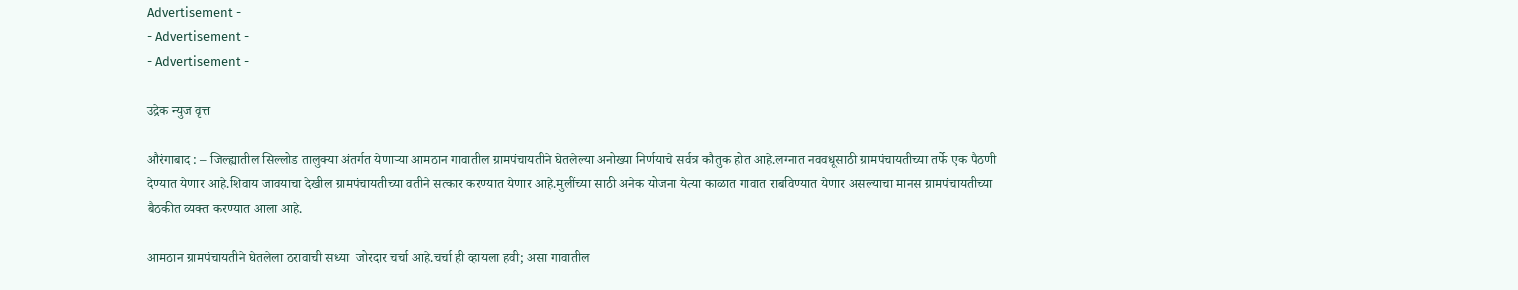Advertisement -
- Advertisement -
- Advertisement -

उद्रेक न्युज वृत्त

औरंगाबाद : – जिल्ह्यातील सिल्लोड तालुक्या अंतर्गत येणाऱ्या आमठान गावातील ग्रामपंचायतीने घेतलेल्या अनोख्या निर्णयाचे सर्वत्र कौतुक होत आहे.लग्नात नववधूसाठी ग्रामपंचायतीच्या तर्फे एक पैठणी देण्यात येणार आहे.शिवाय जावयाचा देखील ग्रामपंचायतीच्या वतीने सत्कार करण्यात येणार आहे.मुलींच्या साठी अनेक योजना येत्या काळात गावात राबविण्यात येणार असल्याचा मानस ग्रामपंचायतीच्या बैठकीत व्यक्त करण्यात आला आहे.

आमठान ग्रामपंचायतीने घेतलेला ठरावाची सध्या  जोरदार चर्चा आहे.चर्चा ही व्हायला हवी; असा गावातील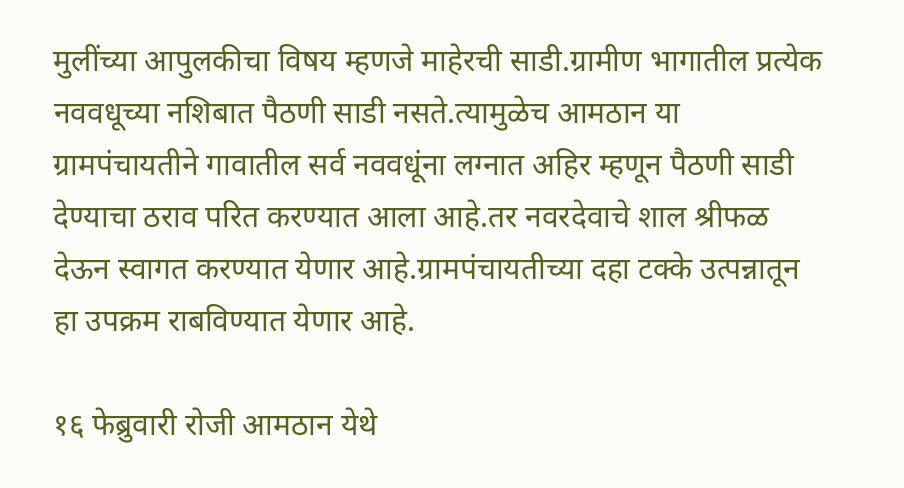मुलींच्या आपुलकीचा विषय म्हणजे माहेरची साडी.ग्रामीण भागातील प्रत्येक नववधूच्या नशिबात पैठणी साडी नसते.त्यामुळेच आमठान या ग्रामपंचायतीने गावातील सर्व नववधूंना लग्नात अहिर म्हणून पैठणी साडी देण्याचा ठराव परित करण्यात आला आहे.तर नवरदेवाचे शाल श्रीफळ देऊन स्वागत करण्यात येणार आहे.ग्रामपंचायतीच्या दहा टक्के उत्पन्नातून हा उपक्रम राबविण्यात येणार आहे.

१६ फेब्रुवारी रोजी आमठान येथे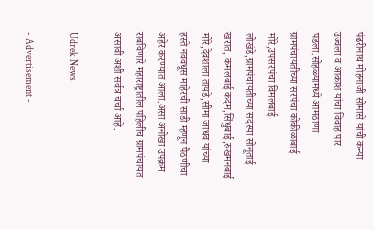पंढरीनाथ मोहनाजी सोमासे यांची कन्या उज्वला व आकाश यांचा विवाह पार पडला.सोहळ्यामध्ये आमठाणा ग्रामपंचायतीच्या सरपंचा कोकीळाबाई मोरे,उपसरपंचा विमलबाई लोखंडे,ग्रामपंचायतीच्या सदस्या सोनूताई खरात, कमलबाई कदम,सिंधुबाई,रुखमनबाई मोरे,देवशाला तायडे,सीमा जाधव यांच्या हस्ते नववधूस माहेरची साडी म्हणून पैठणीचा अहेर करण्यात आला.असा अनोखा उपक्रम राबविणारे महाराष्ट्रातील पहिलीच ग्रामपंचायत असावी अशी सर्वत्र चर्चा आहे.

Udrek News

- Advertisement -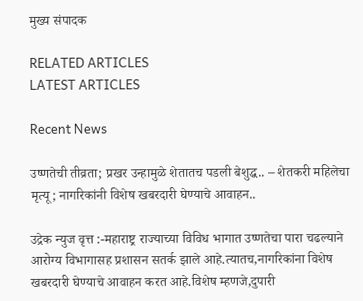मुख्य संपादक

RELATED ARTICLES
LATEST ARTICLES

Recent News

उष्णतेची तीव्रता; प्रखर उन्हामुळे शेतातच पडली बेशुद्ध.. – शेतकरी महिलेचा मृत्यू; नागरिकांनी विशेष खबरदारी घेण्याचे आवाहन..

उद्रेक न्युज वृत्त :-महाराष्ट्र राज्याच्या विविध भागात उष्णतेचा पारा चढल्याने आरोग्य विभागासह प्रशासन सतर्क झाले आहे.त्यातच,नागरिकांना विशेष खबरदारी घेण्याचे आवाहन करत आहे.विशेष म्हणजे,दुपारी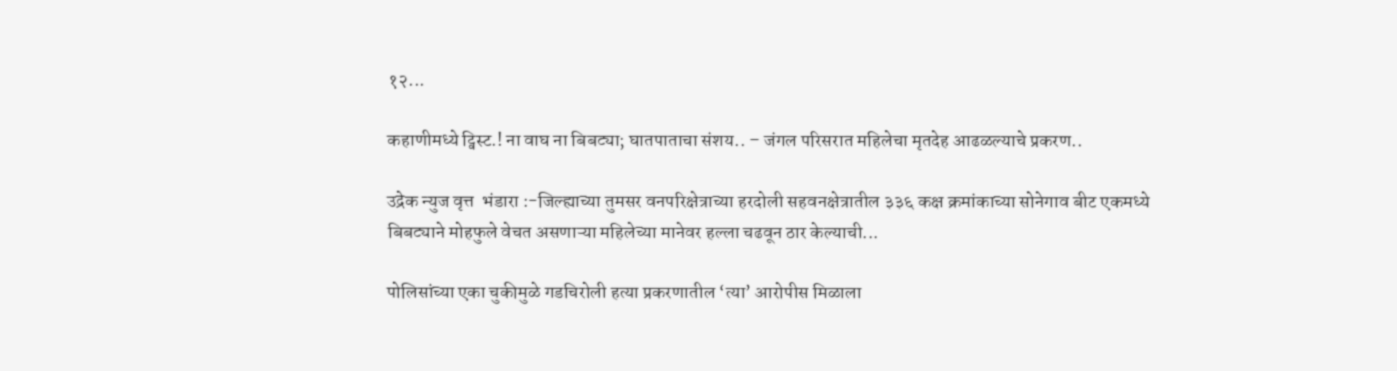१२...

कहाणीमध्ये ट्विस्ट.! ना वाघ ना बिबट्या; घातपाताचा संशय.. – जंगल परिसरात महिलेचा मृतदेह आढळल्याचे प्रकरण..

उद्रेक न्युज वृत्त  भंडारा :-जिल्ह्याच्या तुमसर वनपरिक्षेत्राच्या हरदोली सहवनक्षेत्रातील ३३६ कक्ष क्रमांकाच्या सोनेगाव बीट एकमध्ये बिबट्याने मोहफुले वेचत असणाऱ्या महिलेच्या मानेवर हल्ला चढवून ठार केल्याची...

पोलिसांच्या एका चुकीमुळे गडचिरोली हत्या प्रकरणातील ‘त्या’ आरोपीस मिळाला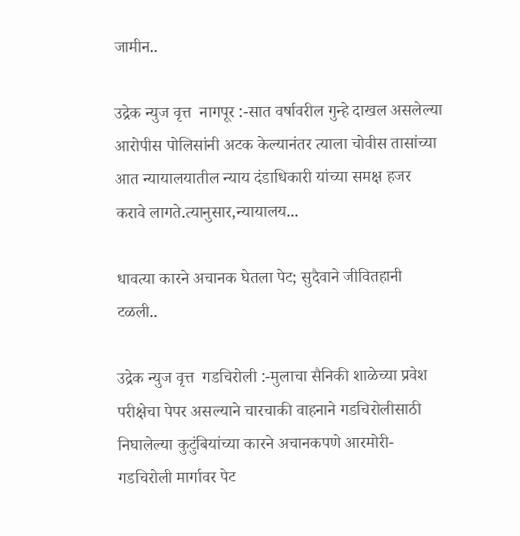जामीन..

उद्रेक न्युज वृत्त  नागपूर :-सात वर्षावरील गुन्हे दाखल असलेल्या आरोपीस पोलिसांनी अटक केल्यानंतर त्याला चोवीस तासांच्या आत न्यायालयातील न्याय दंडाधिकारी यांच्या समक्ष हजर करावे लागते.त्यानुसार,न्यायालय...

धावत्या कारने अचानक घेतला पेट; सुदैवाने जीवितहानी टळली..

उद्रेक न्युज वृत्त  गडचिरोली :-मुलाचा सैनिकी शाळेच्या प्रवेश परीक्षेचा पेपर असल्याने चारचाकी वाहनाने गडचिरोलीसाठी निघालेल्या कुटुंबियांच्या कारने अचानकपणे आरमोरी-गडचिरोली मार्गावर पेट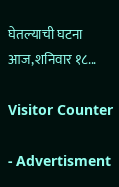घेतल्याची घटना आज,शनिवार १८...

Visitor Counter

- Advertisment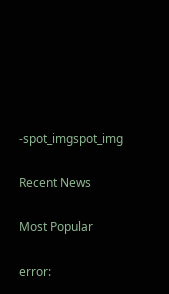-spot_imgspot_img

Recent News

Most Popular

error: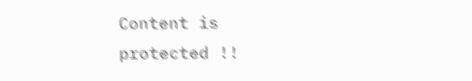Content is protected !!